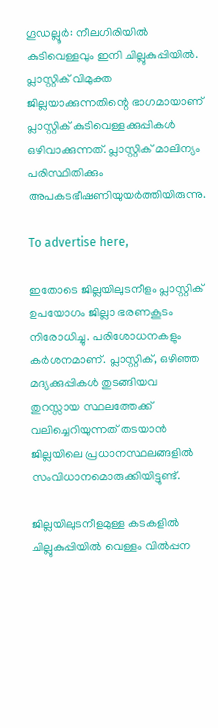ഗൂഡല്ലൂർ: നീലഗിരിയിൽ കുടിവെള്ളവും ഇനി ചില്ലുകുപ്പിയിൽ. പ്ലാസ്റ്റിക് വിമുക്ത ജില്ലയാക്കുന്നതിന്റെ ഭാഗമായാണ് പ്ലാസ്റ്റിക് കുടിവെള്ളക്കുപ്പികൾ ഒഴിവാക്കുന്നത്. പ്ലാസ്റ്റിക് മാലിന്യം പരിസ്ഥിതിക്കും അപകടഭീഷണിയുയർത്തിയിരുന്നു.

To advertise here,

ഇതോടെ ജില്ലയിലുടനീളം പ്ലാസ്റ്റിക് ഉപയോഗം ജില്ലാ ഭരണകൂടം നിരോധിച്ചു. പരിശോധനകളും കർശനമാണ്. പ്ലാസ്റ്റിക്, ഒഴിഞ്ഞ മദ്യക്കുപ്പികൾ തുടങ്ങിയവ തുറസ്സായ സ്ഥലത്തേക്ക് വലിച്ചെറിയുന്നത് തടയാൻ ജില്ലയിലെ പ്രധാനസ്ഥലങ്ങളിൽ സംവിധാനമൊരുക്കിയിട്ടുണ്ട്.

ജില്ലയിലുടനീളമുള്ള കടകളിൽ ചില്ലുകുപ്പിയിൽ വെള്ളം വിൽപ്പന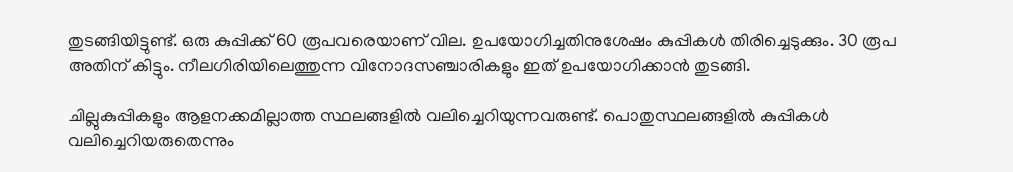തുടങ്ങിയിട്ടുണ്ട്. ഒരു കുപ്പിക്ക്‌ 60 രൂപവരെയാണ് വില. ഉപയോഗിച്ചതിനുശേഷം കുപ്പികൾ തിരിച്ചെടുക്കും. 30 രൂപ അതിന് കിട്ടും. നീലഗിരിയിലെത്തുന്ന വിനോദസഞ്ചാരികളും ഇത് ഉപയോഗിക്കാൻ തുടങ്ങി.

ചില്ലുകുപ്പികളും ആളനക്കമില്ലാത്ത സ്ഥലങ്ങളിൽ വലിച്ചെറിയുന്നവരുണ്ട്. പൊതുസ്ഥലങ്ങളിൽ കുപ്പികൾ വലിച്ചെറിയരുതെന്നും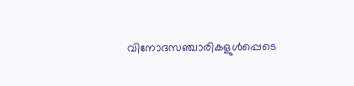വിനോദസഞ്ചാരികളുൾപ്പെടെ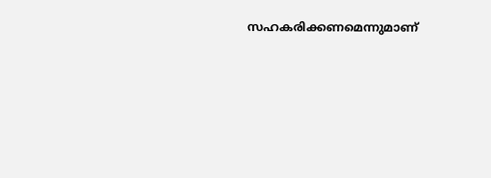സഹകരിക്കണമെന്നുമാണ്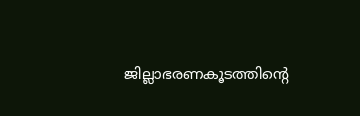ജില്ലാഭരണകൂടത്തിന്റെ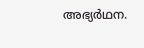അഭ്യർഥന.